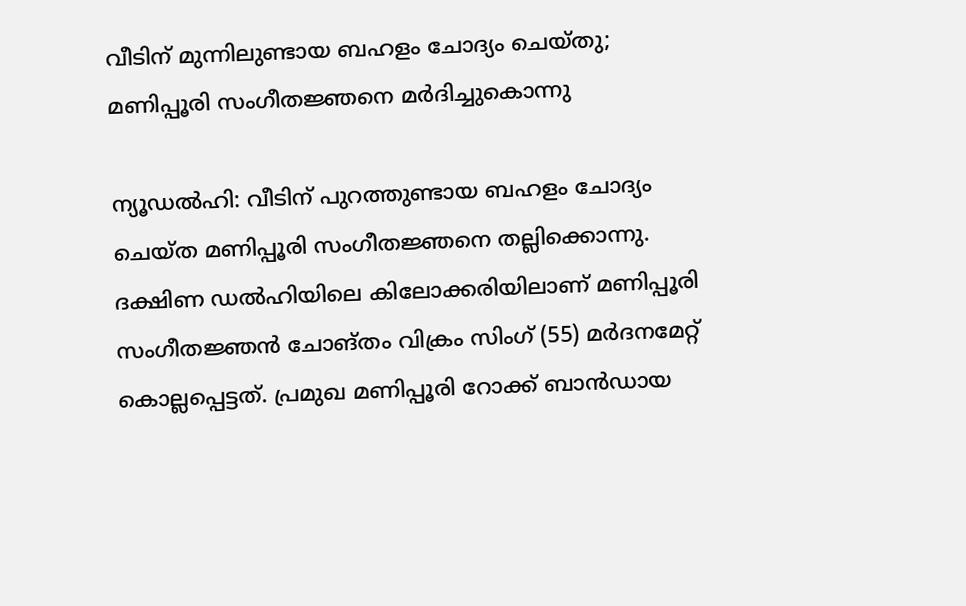വീടിന് മുന്നിലുണ്ടായ ബഹളം ചോദ്യം ചെയ്തു; മണിപ്പൂരി സംഗീതജ്ഞനെ മർദിച്ചുകൊന്നു

ന്യൂഡൽഹി: വീടിന് പുറത്തുണ്ടായ ബഹളം ചോദ്യം ചെയ്ത മണിപ്പൂരി സംഗീതജ്ഞനെ തല്ലിക്കൊന്നു. ദക്ഷിണ ഡൽഹിയിലെ കിലോക്കരിയിലാണ് മണിപ്പൂരി സംഗീതജ്ഞൻ ചോങ്തം വിക്രം സിംഗ് (55) മർദനമേറ്റ് കൊല്ലപ്പെട്ടത്. പ്രമുഖ മണിപ്പൂരി റോക്ക് ബാൻഡായ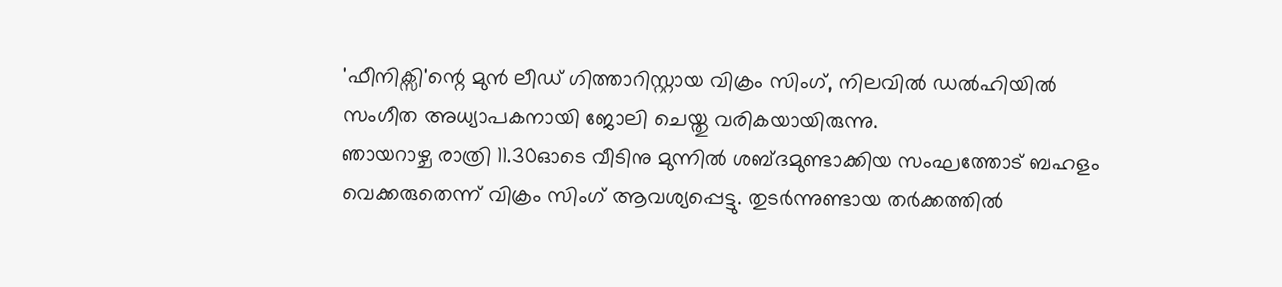'ഫീനിക്സി'ന്റെ മുൻ ലീഡ് ഗിത്താറിസ്റ്റായ വിക്രം സിംഗ്, നിലവിൽ ഡൽഹിയിൽ സംഗീത അധ്യാപകനായി ജോലി ചെയ്തു വരികയായിരുന്നു.
ഞായറാഴ്ച രാത്രി 11.30ഓടെ വീടിനു മുന്നിൽ ശബ്ദമുണ്ടാക്കിയ സംഘത്തോട് ബഹളം വെക്കരുതെന്ന് വിക്രം സിംഗ് ആവശ്യപ്പെട്ടു. തുടർന്നുണ്ടായ തർക്കത്തിൽ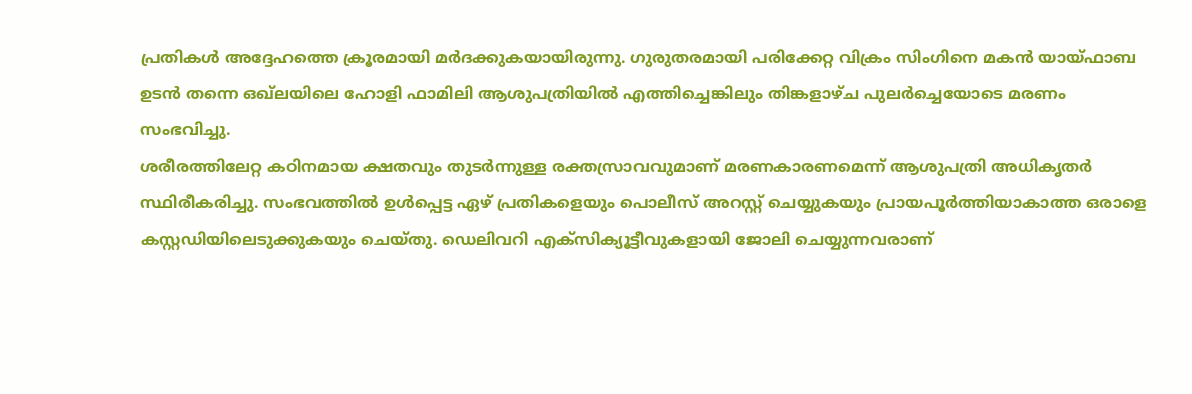പ്രതികൾ അദ്ദേഹത്തെ ക്രൂരമായി മർദക്കുകയായിരുന്നു. ഗുരുതരമായി പരിക്കേറ്റ വിക്രം സിംഗിനെ മകൻ യായ്ഫാബ ഉടൻ തന്നെ ഒഖ്ലയിലെ ഹോളി ഫാമിലി ആശുപത്രിയിൽ എത്തിച്ചെങ്കിലും തിങ്കളാഴ്ച പുലർച്ചെയോടെ മരണം സംഭവിച്ചു.
ശരീരത്തിലേറ്റ കഠിനമായ ക്ഷതവും തുടർന്നുള്ള രക്തസ്രാവവുമാണ് മരണകാരണമെന്ന് ആശുപത്രി അധികൃതർ സ്ഥിരീകരിച്ചു. സംഭവത്തിൽ ഉൾപ്പെട്ട ഏഴ് പ്രതികളെയും പൊലീസ് അറസ്റ്റ് ചെയ്യുകയും പ്രായപൂർത്തിയാകാത്ത ഒരാളെ കസ്റ്റഡിയിലെടുക്കുകയും ചെയ്തു. ഡെലിവറി എക്സിക്യൂട്ടീവുകളായി ജോലി ചെയ്യുന്നവരാണ്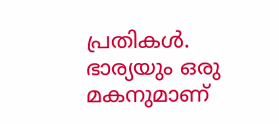പ്രതികൾ. ഭാര്യയും ഒരു മകനുമാണ്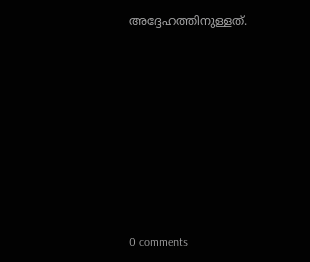അദ്ദേഹത്തിനുള്ളത്.









0 comments